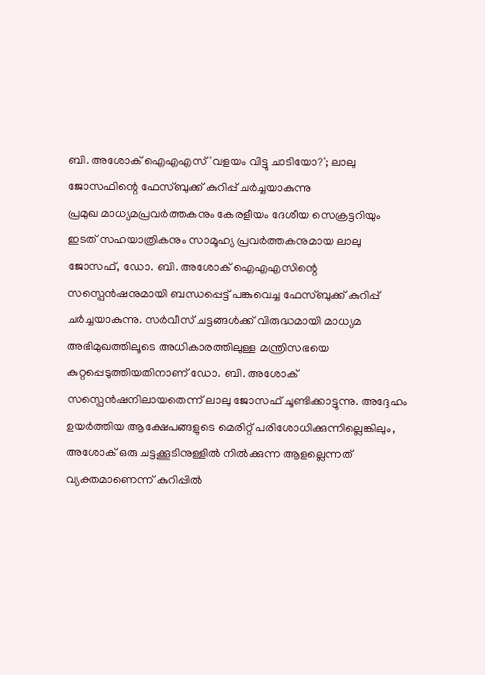ബി. അശോക് ഐഎഎസ് 'വളയം വിട്ടു ചാടിയോ?'; ലാലു ജോസഫിന്റെ ഫേസ്ബുക്ക് കുറിപ്പ് ചർച്ചയാകുന്നു
പ്രമുഖ മാധ്യമപ്രവർത്തകനും കേരളീയം ദേശീയ സെക്രട്ടറിയും ഇടത് സഹയാത്രികനും സാമൂഹ്യ പ്രവർത്തകനുമായ ലാലു ജോസഫ്, ഡോ. ബി. അശോക് ഐഎഎസിന്റെ സസ്പെൻഷനുമായി ബന്ധപ്പെട്ട് പങ്കുവെച്ച ഫേസ്ബുക്ക് കുറിപ്പ് ചർച്ചയാകുന്നു. സർവീസ് ചട്ടങ്ങൾക്ക് വിരുദ്ധമായി മാധ്യമ അഭിമുഖത്തിലൂടെ അധികാരത്തിലുള്ള മന്ത്രിസഭയെ കുറ്റപ്പെടുത്തിയതിനാണ് ഡോ. ബി. അശോക് സസ്പെൻഷനിലായതെന്ന് ലാലു ജോസഫ് ചൂണ്ടിക്കാട്ടുന്നു. അദ്ദേഹം ഉയർത്തിയ ആക്ഷേപങ്ങളുടെ മെരിറ്റ് പരിശോധിക്കുന്നില്ലെങ്കിലും, അശോക് ഒരു ചട്ടക്കൂടിനുള്ളിൽ നിൽക്കുന്ന ആളല്ലെന്നത് വ്യക്തമാണെന്ന് കുറിപ്പിൽ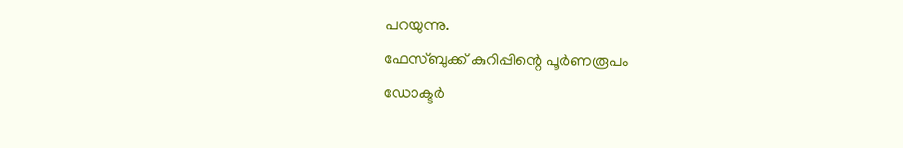പറയുന്നു.
ഫേസ്ബുക്ക് കുറിപ്പിന്റെ പൂർണരൂപം
ഡോക്ടർ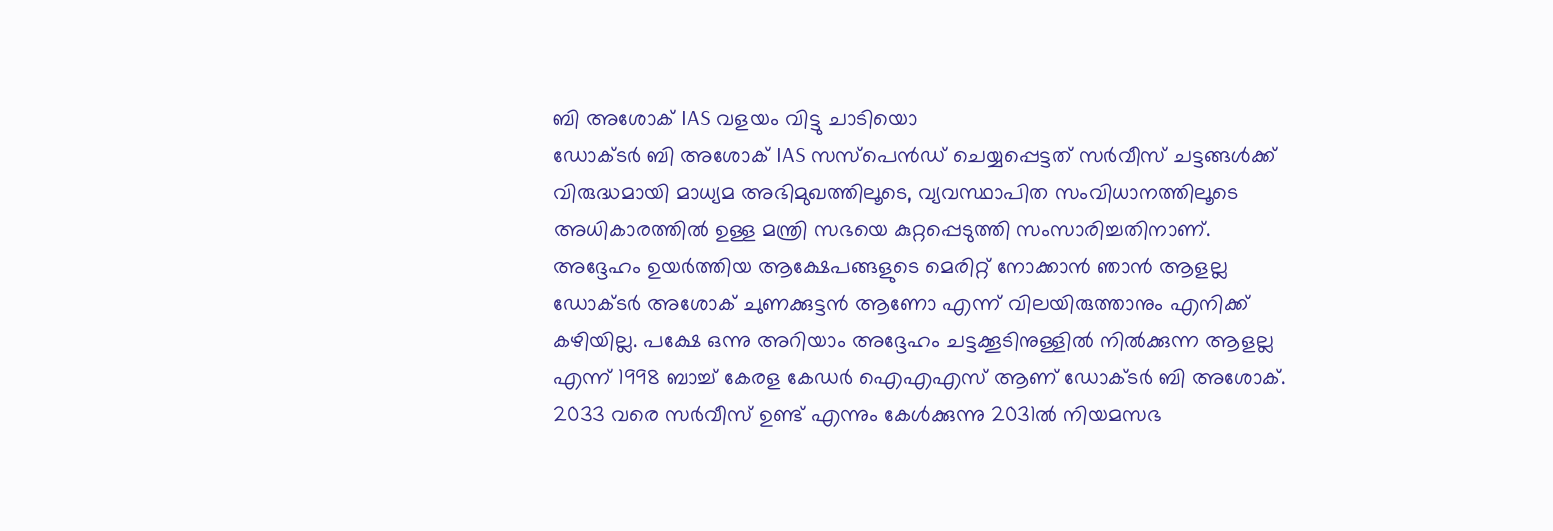ബി അശോക് IAS വളയം വിട്ടു ചാടിയൊ
ഡോക്ടർ ബി അശോക് IAS സസ്പെൻഡ് ചെയ്യപ്പെട്ടത് സർവീസ് ചട്ടങ്ങൾക്ക് വിരുദ്ധമായി മാധ്യമ അഭിമുഖത്തിലൂടെ, വ്യവസ്ഥാപിത സംവിധാനത്തിലൂടെ അധികാരത്തിൽ ഉള്ള മന്ത്രി സഭയെ കുറ്റപ്പെടുത്തി സംസാരിച്ചതിനാണ്. അദ്ദേഹം ഉയർത്തിയ ആക്ഷേപങ്ങളുടെ മെരിറ്റ് നോക്കാൻ ഞാൻ ആളല്ല ഡോക്ടർ അശോക് ചുണക്കുട്ടൻ ആണോ എന്ന് വിലയിരുത്താനും എനിക്ക് കഴിയില്ല. പക്ഷേ ഒന്നു അറിയാം അദ്ദേഹം ചട്ടക്കൂടിനുള്ളിൽ നിൽക്കുന്ന ആളല്ല എന്ന് 1998 ബാച്ച് കേരള കേഡർ ഐഎഎസ് ആണ് ഡോക്ടർ ബി അശോക്. 2033 വരെ സർവീസ് ഉണ്ട് എന്നും കേൾക്കുന്നു 2031ൽ നിയമസഭ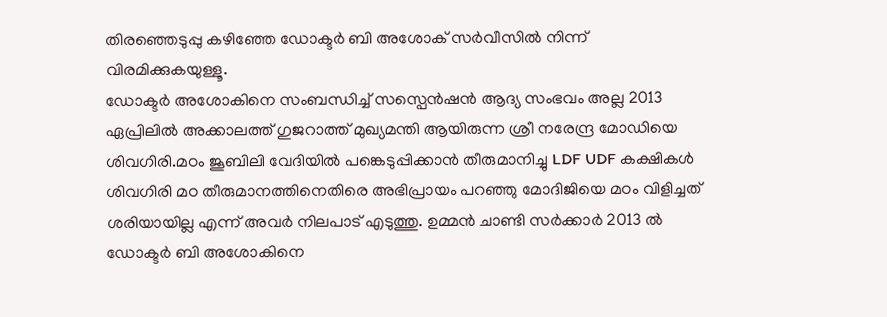തിരഞ്ഞെടുപ്പു കഴിഞ്ഞേ ഡോക്ടർ ബി അശോക് സർവീസിൽ നിന്ന് വിരമിക്കുകയുള്ളൂ.
ഡോക്ടർ അശോകിനെ സംബന്ധിച്ച് സസ്പെൻഷൻ ആദ്യ സംഭവം അല്ല 2013 ഏപ്രിലിൽ അക്കാലത്ത് ഗുജറാത്ത് മുഖ്യമന്തി ആയിരുന്ന ശ്രീ നരേന്ദ്ര മോഡിയെ ശിവഗിരി.മഠം ജൂബിലി വേദിയിൽ പങ്കെടുപ്പിക്കാൻ തീരുമാനിച്ചു LDF UDF കക്ഷികൾ ശിവഗിരി മഠ തീരുമാനത്തിനെതിരെ അഭിപ്രായം പറഞ്ഞു മോദിജിയെ മഠം വിളിച്ചത് ശരിയായില്ല എന്ന് അവർ നിലപാട് എടുത്തു. ഉമ്മൻ ചാണ്ടി സർക്കാർ 2013 ൽ ഡോക്ടർ ബി അശോകിനെ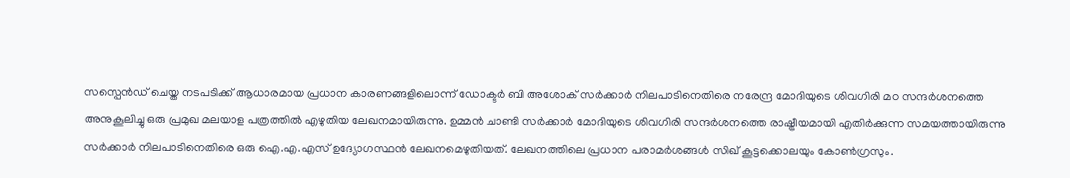സസ്പെൻഡ് ചെയ്ത നടപടിക്ക് ആധാരമായ പ്രധാന കാരണങ്ങളിലൊന്ന് ഡോക്ടർ ബി അശോക് സർക്കാർ നിലപാടിനെതിരെ നരേന്ദ്ര മോദിയുടെ ശിവഗിരി മഠ സന്ദർശനത്തെ അനുകൂലിച്ചു ഒരു പ്രമുഖ മലയാള പത്രത്തിൽ എഴുതിയ ലേഖനമായിരുന്നു. ഉമ്മൻ ചാണ്ടി സർക്കാർ മോദിയുടെ ശിവഗിരി സന്ദർശനത്തെ രാഷ്ട്രീയമായി എതിർക്കുന്ന സമയത്തായിരുന്നു സർക്കാർ നിലപാടിനെതിരെ ഒരു ഐ.എ.എസ് ഉദ്യോഗസ്ഥൻ ലേഖനമെഴുതിയത്. ലേഖനത്തിലെ പ്രധാന പരാമർശങ്ങൾ സിഖ് കൂട്ടക്കൊലയും കോൺഗ്രസും.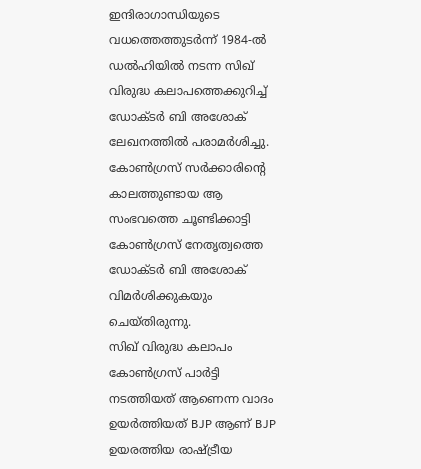ഇന്ദിരാഗാന്ധിയുടെ വധത്തെത്തുടർന്ന് 1984-ൽ ഡൽഹിയിൽ നടന്ന സിഖ് വിരുദ്ധ കലാപത്തെക്കുറിച്ച് ഡോക്ടർ ബി അശോക് ലേഖനത്തിൽ പരാമർശിച്ചു. കോൺഗ്രസ് സർക്കാരിന്റെ കാലത്തുണ്ടായ ആ സംഭവത്തെ ചൂണ്ടിക്കാട്ടി കോൺഗ്രസ് നേതൃത്വത്തെ ഡോക്ടർ ബി അശോക് വിമർശിക്കുകയും ചെയ്തിരുന്നു.
സിഖ് വിരുദ്ധ കലാപം കോൺഗ്രസ് പാർട്ടി നടത്തിയത് ആണെന്ന വാദം ഉയർത്തിയത് BJP ആണ് BJP ഉയരത്തിയ രാഷ്ട്രീയ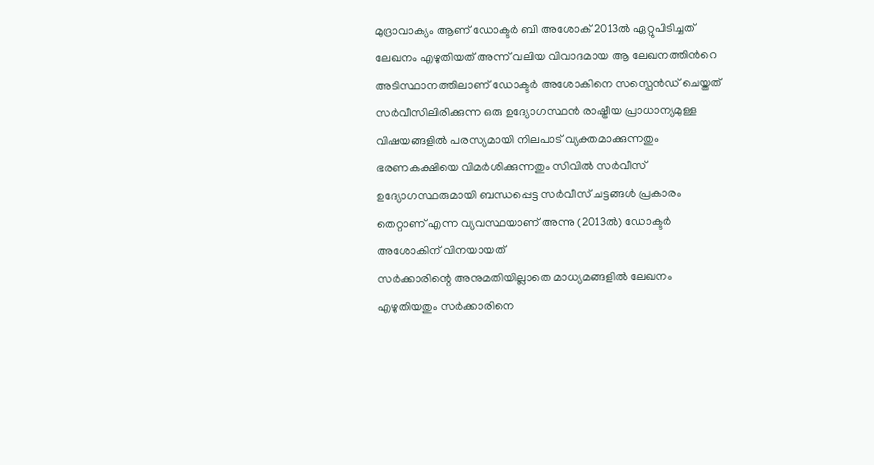മുദ്രാവാക്യം ആണ് ഡോക്ടർ ബി അശോക് 2013ൽ ഏറ്റുപിടിച്ചത് ലേഖനം എഴുതിയത് അന്ന് വലിയ വിവാദമായ ആ ലേഖനത്തിൻറെ അടിസ്ഥാനത്തിലാണ് ഡോക്ടർ അശോകിനെ സസ്പെൻഡ് ചെയ്തത്
സർവീസിലിരിക്കുന്ന ഒരു ഉദ്യോഗസ്ഥൻ രാഷ്ട്രീയ പ്രാധാന്യമുള്ള വിഷയങ്ങളിൽ പരസ്യമായി നിലപാട് വ്യക്തമാക്കുന്നതും ഭരണകക്ഷിയെ വിമർശിക്കുന്നതും സിവിൽ സർവീസ് ഉദ്യോഗസ്ഥരുമായി ബന്ധപ്പെട്ട സർവീസ് ചട്ടങ്ങൾ പ്രകാരം തെറ്റാണ് എന്ന വ്യവസ്ഥയാണ് അന്നു (2013ൽ) ഡോക്ടർ അശോകിന് വിനയായത്
സർക്കാരിന്റെ അനുമതിയില്ലാതെ മാധ്യമങ്ങളിൽ ലേഖനം എഴുതിയതും സർക്കാരിനെ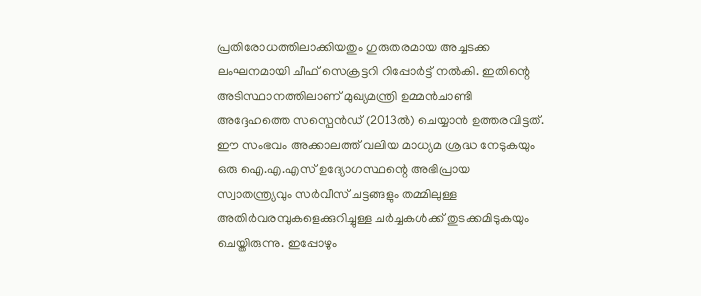പ്രതിരോധത്തിലാക്കിയതും ഗുരുതരമായ അച്ചടക്ക ലംഘനമായി ചീഫ് സെക്രട്ടറി റിപ്പോർട്ട് നൽകി. ഇതിന്റെ അടിസ്ഥാനത്തിലാണ് മുഖ്യമന്ത്രി ഉമ്മൻചാണ്ടി അദ്ദേഹത്തെ സസ്പെൻഡ് (2013ൽ) ചെയ്യാൻ ഉത്തരവിട്ടത്.
ഈ സംഭവം അക്കാലത്ത് വലിയ മാധ്യമ ശ്രദ്ധ നേടുകയും ഒരു ഐ.എ.എസ് ഉദ്യോഗസ്ഥന്റെ അഭിപ്രായ സ്വാതന്ത്ര്യവും സർവീസ് ചട്ടങ്ങളും തമ്മിലുള്ള അതിർവരമ്പുകളെക്കുറിച്ചുള്ള ചർച്ചകൾക്ക് തുടക്കമിടുകയും ചെയ്തിരുന്നു. ഇപ്പോഴും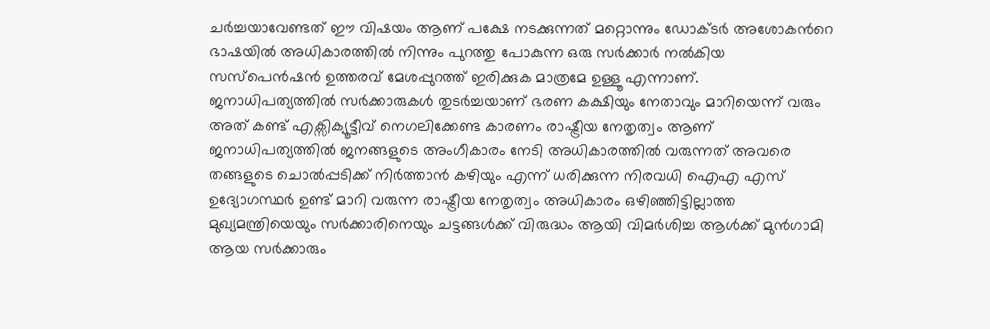ചർച്ചയാവേണ്ടത് ഈ വിഷയം ആണ് പക്ഷേ നടക്കുന്നത് മറ്റൊന്നും ഡോക്ടർ അശോകൻറെ ഭാഷയിൽ അധികാരത്തിൽ നിന്നും പുറത്തു പോകുന്ന ഒരു സർക്കാർ നൽകിയ സസ്പെൻഷൻ ഉത്തരവ് മേശപ്പുറത്ത് ഇരിക്കുക മാത്രമേ ഉള്ളൂ എന്നാണ്.
ജനാധിപത്യത്തിൽ സർക്കാരുകൾ തുടർച്ചയാണ് ഭരണ കക്ഷിയും നേതാവും മാറിയെന്ന് വരും അത് കണ്ട് എക്സിക്യൂട്ടീവ് നെഗലിക്കേണ്ട കാരണം രാഷ്ട്രീയ നേതൃത്വം ആണ് ജനാധിപത്യത്തിൽ ജനങ്ങളുടെ അംഗീകാരം നേടി അധികാരത്തിൽ വരുന്നത് അവരെ തങ്ങളുടെ ചൊൽപ്പടിക്ക് നിർത്താൻ കഴിയും എന്ന് ധരിക്കുന്ന നിരവധി ഐഎ എസ് ഉദ്യോഗസ്ഥർ ഉണ്ട് മാറി വരുന്ന രാഷ്ട്രീയ നേതൃത്വം അധികാരം ഒഴിഞ്ഞിട്ടില്ലാത്ത മുഖ്യമന്ത്രിയെയും സർക്കാരിനെയും ചട്ടങ്ങൾക്ക് വിരുദ്ധം ആയി വിമർശിച്ച ആൾക്ക് മുൻഗാമി ആയ സർക്കാരും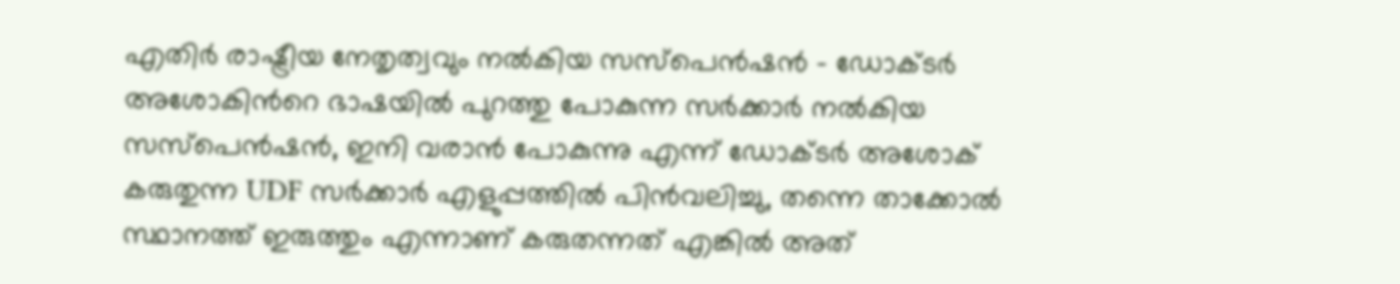എതിർ രാഷ്ട്രീയ നേതൃത്വവും നൽകിയ സസ്പെൻഷൻ - ഡോക്ടർ അശോകിൻറെ ഭാഷയിൽ പുറത്തു പോകുന്ന സർക്കാർ നൽകിയ സസ്പെൻഷൻ, ഇനി വരാൻ പോകുന്നു എന്ന് ഡോക്ടർ അശോക് കരുതുന്ന UDF സർക്കാർ എളുപ്പത്തിൽ പിൻവലിച്ചു, തന്നെ താക്കോൽ സ്ഥാനത്ത് ഇരുത്തും എന്നാണ് കരുതന്നത് എങ്കിൽ അത്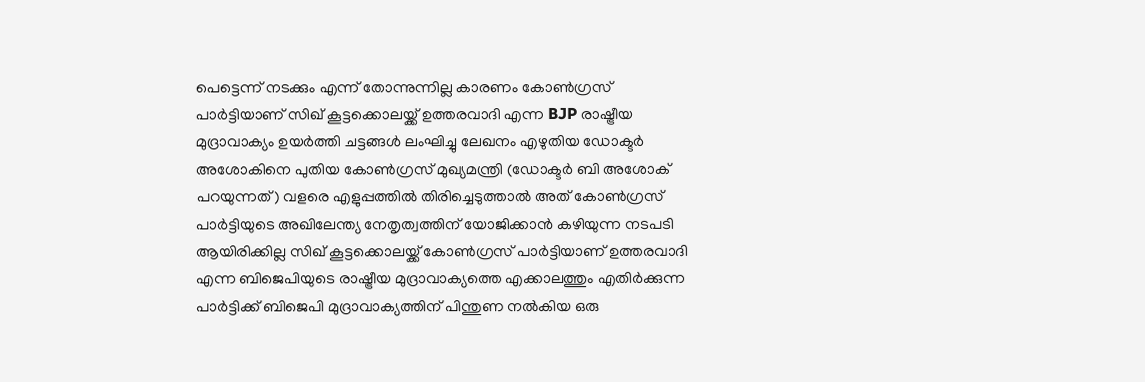പെട്ടെന്ന് നടക്കും എന്ന് തോന്നുന്നില്ല കാരണം കോൺഗ്രസ് പാർട്ടിയാണ് സിഖ് കൂട്ടക്കൊലയ്ക്ക് ഉത്തരവാദി എന്ന BJP രാഷ്ട്രീയ മുദ്രാവാക്യം ഉയർത്തി ചട്ടങ്ങൾ ലംഘിച്ചു ലേഖനം എഴുതിയ ഡോക്ടർ അശോകിനെ പുതിയ കോൺഗ്രസ് മുഖ്യമന്ത്രി (ഡോക്ടർ ബി അശോക് പറയുന്നത്) വളരെ എളുപ്പത്തിൽ തിരിച്ചെടുത്താൽ അത് കോൺഗ്രസ് പാർട്ടിയുടെ അഖിലേന്ത്യ നേതൃത്വത്തിന് യോജിക്കാൻ കഴിയുന്ന നടപടി ആയിരിക്കില്ല സിഖ് കൂട്ടക്കൊലയ്ക്ക് കോൺഗ്രസ് പാർട്ടിയാണ് ഉത്തരവാദി എന്ന ബിജെപിയുടെ രാഷ്ട്രീയ മുദ്രാവാക്യത്തെ എക്കാലത്തും എതിർക്കുന്ന പാർട്ടിക്ക് ബിജെപി മുദ്രാവാക്യത്തിന് പിന്തുണ നൽകിയ ഒരു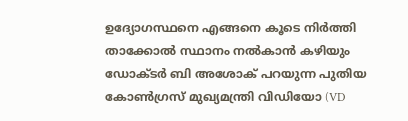ഉദ്യോഗസ്ഥനെ എങ്ങനെ കൂടെ നിർത്തി താക്കോൽ സ്ഥാനം നൽകാൻ കഴിയും ഡോക്ടർ ബി അശോക് പറയുന്ന പുതിയ കോൺഗ്രസ് മുഖ്യമന്ത്രി വിഡിയോ (VD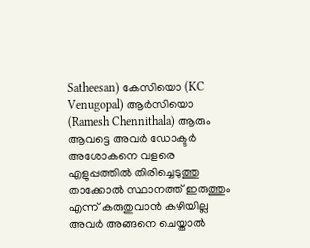Satheesan) കേസിയൊ (KC Venugopal) ആർസിയൊ (Ramesh Chennithala) ആരും ആവട്ടെ അവർ ഡോക്ടർ അശോകനെ വളരെ എളുപ്പത്തിൽ തിരിച്ചെടുത്തു താക്കോൽ സ്ഥാനത്ത് ഇരുത്തും എന്ന് കരുതുവാൻ കഴിയില്ല അവർ അങ്ങനെ ചെയ്താൽ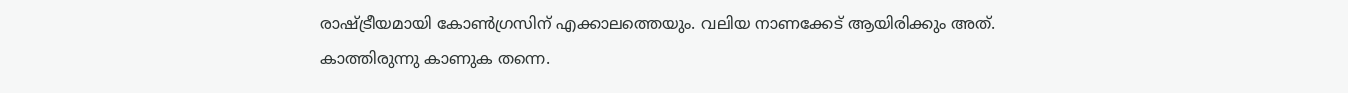രാഷ്ട്രീയമായി കോൺഗ്രസിന് എക്കാലത്തെയും. വലിയ നാണക്കേട് ആയിരിക്കും അത്.
കാത്തിരുന്നു കാണുക തന്നെ.